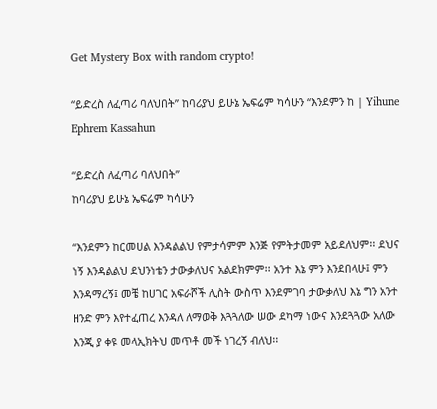Get Mystery Box with random crypto!

“ይድረስ ለፈጣሪ ባለህበት” ከባሪያህ ይሁኔ ኤፍሬም ካሳሁን “እንደምን ከ | Yihune Ephrem Kassahun

“ይድረስ ለፈጣሪ ባለህበት”
ከባሪያህ ይሁኔ ኤፍሬም ካሳሁን

“እንደምን ከርመሀል እንዳልልህ የምታሳምም እንጅ የምትታመም አይደለህም፡፡ ደህና ነኝ እንዳልልህ ደህንነቴን ታውቃለህና አልደክምም፡፡ አንተ እኔ ምን እንደበላሁ፤ ምን እንዳማረኝ፤ መቼ ከሀገር አፍራሾች ሊስት ውስጥ እንደምገባ ታውቃለህ እኔ ግን አንተ ዘንድ ምን እየተፈጠረ እንዳለ ለማወቅ እጓጓለው ሠው ደካማ ነውና እንደጓጓው አለው እንጂ ያ ቀዩ መላኢክትህ መጥቶ መች ነገረኝ ብለህ፡፡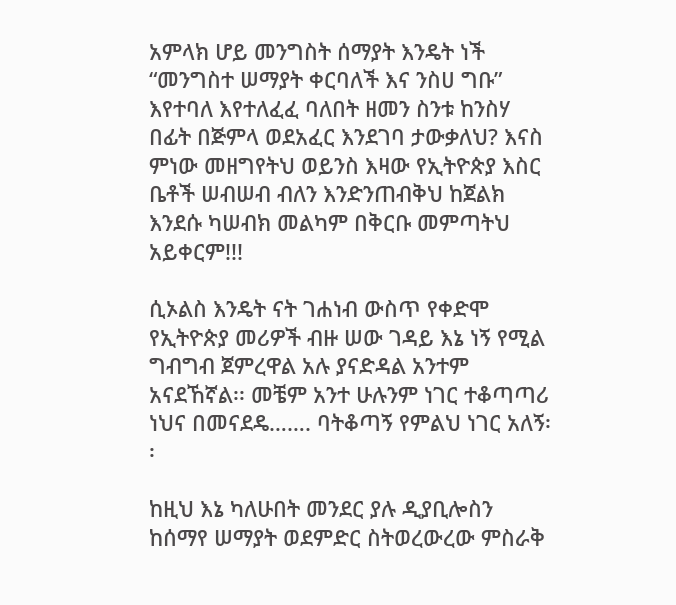አምላክ ሆይ መንግስት ሰማያት እንዴት ነች “መንግስተ ሠማያት ቀርባለች እና ንስሀ ግቡ” እየተባለ እየተለፈፈ ባለበት ዘመን ስንቱ ከንስሃ በፊት በጅምላ ወደአፈር እንደገባ ታውቃለህ? እናስ ምነው መዘግየትህ ወይንስ እዛው የኢትዮጵያ እስር ቤቶች ሠብሠብ ብለን እንድንጠብቅህ ከጀልክ እንደሱ ካሠብክ መልካም በቅርቡ መምጣትህ አይቀርም!!!

ሲኦልስ እንዴት ናት ገሐነብ ውስጥ የቀድሞ የኢትዮጵያ መሪዎች ብዙ ሠው ገዳይ እኔ ነኝ የሚል ግብግብ ጀምረዋል አሉ ያናድዳል አንተም አናደኸኛል፡፡ መቼም አንተ ሁሉንም ነገር ተቆጣጣሪ ነህና በመናደዴ……. ባትቆጣኝ የምልህ ነገር አለኝ፡፡

ከዚህ እኔ ካለሁበት መንደር ያሉ ዲያቢሎስን ከሰማየ ሠማያት ወደምድር ስትወረውረው ምስራቅ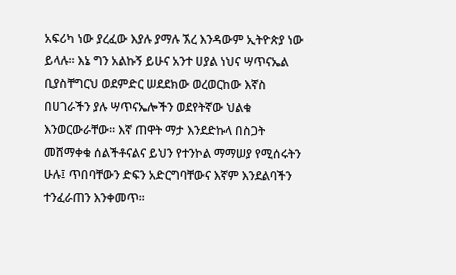አፍሪካ ነው ያረፈው እያሉ ያማሉ ኧረ እንዳውም ኢትዮጵያ ነው ይላሉ፡፡ እኔ ግን አልኩኝ ይሁና አንተ ሀያል ነህና ሣጥናኤል ቢያስቸግርህ ወደምድር ሠደደክው ወረወርከው እኛስ በሀገራችን ያሉ ሣጥናኤሎችን ወደየትኛው ህልቁ እንወርውራቸው፡፡ እኛ ጠዋት ማታ እንደድኩላ በስጋት መሸማቀቁ ሰልችቶናልና ይህን የተንኮል ማማሠያ የሚሰሩትን ሁሉ፤ ጥበባቸውን ድፍን አድርግባቸውና እኛም እንደልባችን ተንፈራጠን እንቀመጥ፡፡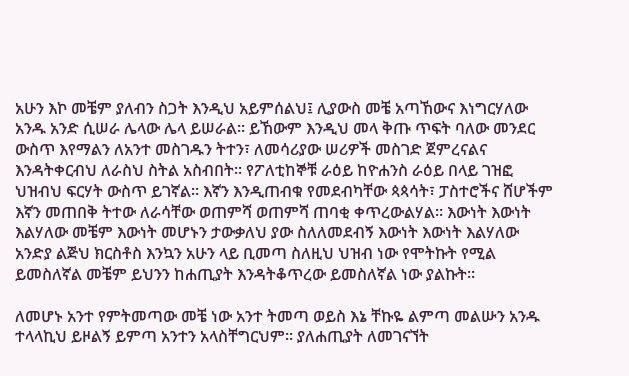አሁን እኮ መቼም ያለብን ስጋት እንዲህ አይምሰልህ፤ ሊያውስ መቼ አጣኸውና እነግርሃለው አንዱ አንድ ሲሠራ ሌላው ሌላ ይሠራል፡፡ ይኸውም እንዲህ መላ ቅጡ ጥፍት ባለው መንደር ውስጥ እየማልን ለአንተ መስገዱን ትተን፣ ለመሳሪያው ሠሪዎች መስገድ ጀምረናልና እንዳትቀርብህ ለራስህ ስትል አስብበት፡፡ የፖለቲከኞቹ ራዕይ ከዮሐንስ ራዕይ በላይ ገዝፎ ህዝብህ ፍርሃት ውስጥ ይገኛል፡፡ እኛን እንዲጠብቁ የመደብካቸው ጳጳሳት፣ ፓስተሮችና ሸሆችም እኛን መጠበቅ ትተው ለራሳቸው ወጠምሻ ወጠምሻ ጠባቂ ቀጥረውልሃል፡፡ እውነት እውነት እልሃለው መቼም እውነት መሆኑን ታውቃለህ ያው ስለለመደብኝ እውነት እውነት እልሃለው አንድያ ልጅህ ክርስቶስ እንኳን አሁን ላይ ቢመጣ ስለዚህ ህዝብ ነው የሞትኩት የሚል ይመስለኛል መቼም ይህንን ከሐጢያት እንዳትቆጥረው ይመስለኛል ነው ያልኩት፡፡

ለመሆኑ አንተ የምትመጣው መቼ ነው አንተ ትመጣ ወይስ እኔ ቸኩዬ ልምጣ መልሡን አንዱ ተላላኪህ ይዞልኝ ይምጣ አንተን አላስቸግርህም፡፡ ያለሐጢያት ለመገናኘት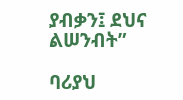ያብቃን፤ ደህና ልሠንብት”

ባሪያህ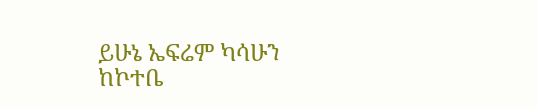ይሁኔ ኤፍሬም ካሳሁን
ከኮተቤ